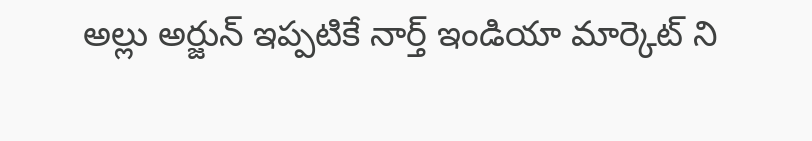అల్లు అర్జున్ ఇప్పటికే నార్త్ ఇండియా మార్కెట్ ని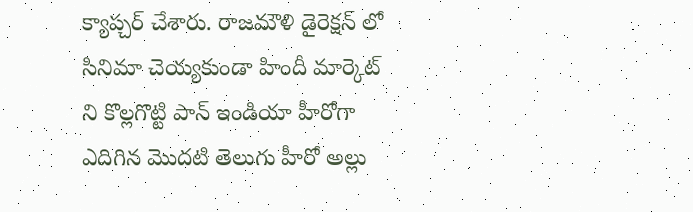క్యాప్చర్ చేశారు. రాజమౌళి డైరెక్షన్ లో సినిమా చెయ్యకుండా హిందీ మార్కెట్ ని కొల్లగొట్టి పాన్ ఇండియా హీరోగా ఎదిగిన మొదటి తెలుగు హీరో అల్లు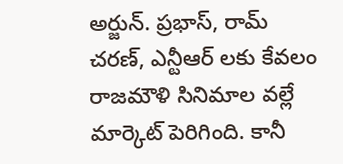అర్జున్. ప్రభాస్, రామ్ చరణ్, ఎన్టీఆర్ లకు కేవలం రాజమౌళి సినిమాల వల్లే మార్కెట్ పెరిగింది. కానీ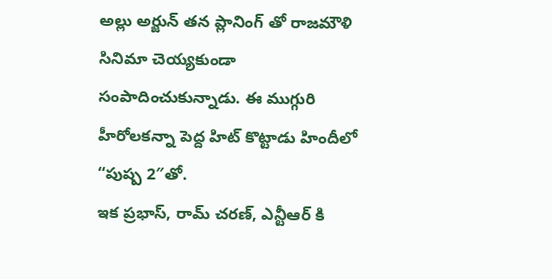అల్లు అర్జున్ తన ప్లానింగ్ తో రాజమౌళి సినిమా చెయ్యకుండా సంపాదించుకున్నాడు. ఈ ముగ్గురి హీరోలకన్నా పెద్ద హిట్ కొట్టాడు హిందీలో “పుష్ప 2″తో.
ఇక ప్రభాస్, రామ్ చరణ్, ఎన్టీఆర్ కి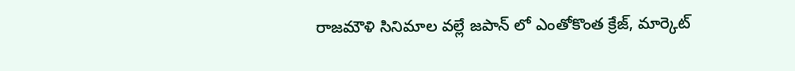రాజమౌళి సినిమాల వల్లే జపాన్ లో ఎంతోకొంత క్రేజ్, మార్కెట్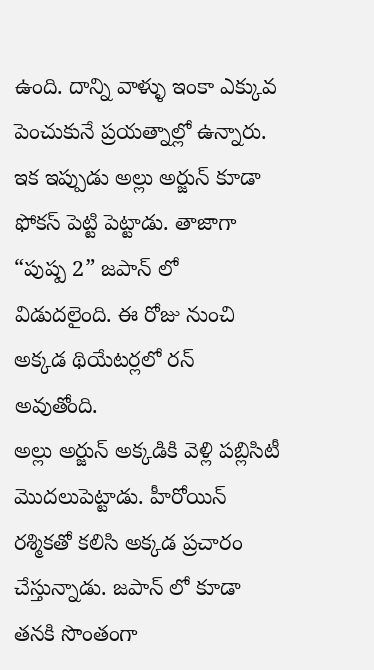ఉంది. దాన్ని వాళ్ళు ఇంకా ఎక్కువ పెంచుకునే ప్రయత్నాల్లో ఉన్నారు. ఇక ఇప్పుడు అల్లు అర్జున్ కూడా ఫోకస్ పెట్టి పెట్టాడు. తాజాగా “పుష్ప 2” జపాన్ లో విడుదలైంది. ఈ రోజు నుంచి అక్కడ థియేటర్లలో రన్ అవుతోంది.
అల్లు అర్జున్ అక్కడికి వెళ్లి పబ్లిసిటీ మొదలుపెట్టాడు. హీరోయిన్ రశ్మికతో కలిసి అక్కడ ప్రచారం చేస్తున్నాడు. జపాన్ లో కూడా తనకి సొంతంగా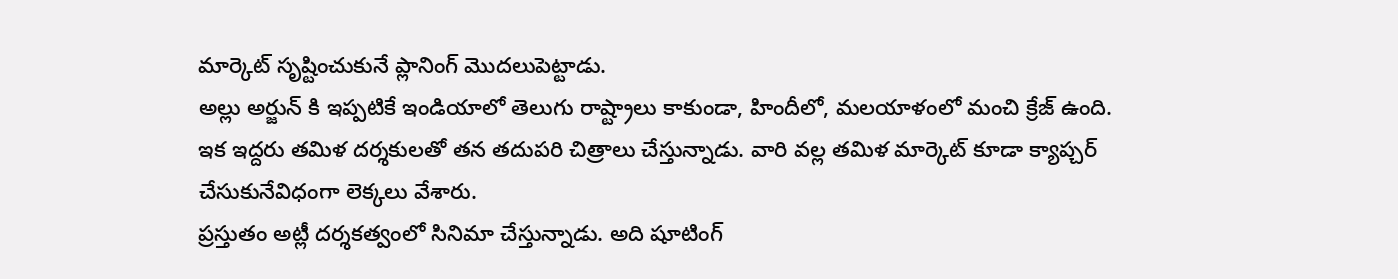మార్కెట్ సృష్టించుకునే ప్లానింగ్ మొదలుపెట్టాడు.
అల్లు అర్జున్ కి ఇప్పటికే ఇండియాలో తెలుగు రాష్ట్రాలు కాకుండా, హిందీలో, మలయాళంలో మంచి క్రేజ్ ఉంది. ఇక ఇద్దరు తమిళ దర్శకులతో తన తదుపరి చిత్రాలు చేస్తున్నాడు. వారి వల్ల తమిళ మార్కెట్ కూడా క్యాప్చర్ చేసుకునేవిధంగా లెక్కలు వేశారు.
ప్రస్తుతం అట్లీ దర్శకత్వంలో సినిమా చేస్తున్నాడు. అది షూటింగ్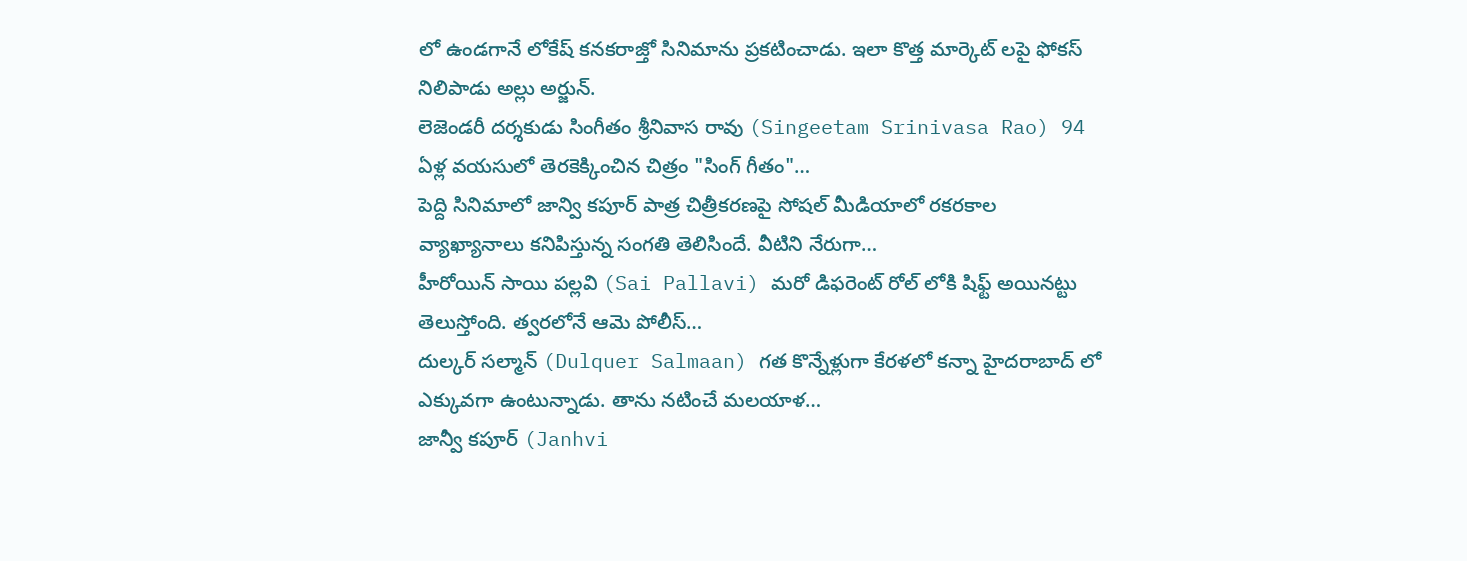లో ఉండగానే లోకేష్ కనకరాజ్తో సినిమాను ప్రకటించాడు. ఇలా కొత్త మార్కెట్ లపై ఫోకస్ నిలిపాడు అల్లు అర్జున్.
లెజెండరీ దర్శకుడు సింగీతం శ్రీనివాస రావు (Singeetam Srinivasa Rao) 94 ఏళ్ల వయసులో తెరకెక్కించిన చిత్రం "సింగ్ గీతం"…
పెద్ది సినిమాలో జాన్వి కపూర్ పాత్ర చిత్రీకరణపై సోషల్ మీడియాలో రకరకాల వ్యాఖ్యానాలు కనిపిస్తున్న సంగతి తెలిసిందే. వీటిని నేరుగా…
హీరోయిన్ సాయి పల్లవి (Sai Pallavi) మరో డిఫరెంట్ రోల్ లోకి షిఫ్ట్ అయినట్టు తెలుస్తోంది. త్వరలోనే ఆమె పోలీస్…
దుల్కర్ సల్మాన్ (Dulquer Salmaan) గత కొన్నేళ్లుగా కేరళలో కన్నా హైదరాబాద్ లో ఎక్కువగా ఉంటున్నాడు. తాను నటించే మలయాళ…
జాన్వీ కపూర్ (Janhvi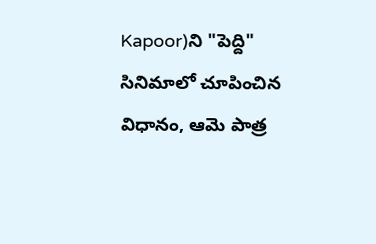Kapoor)ని "పెద్ది" సినిమాలో చూపించిన విధానం, ఆమె పాత్ర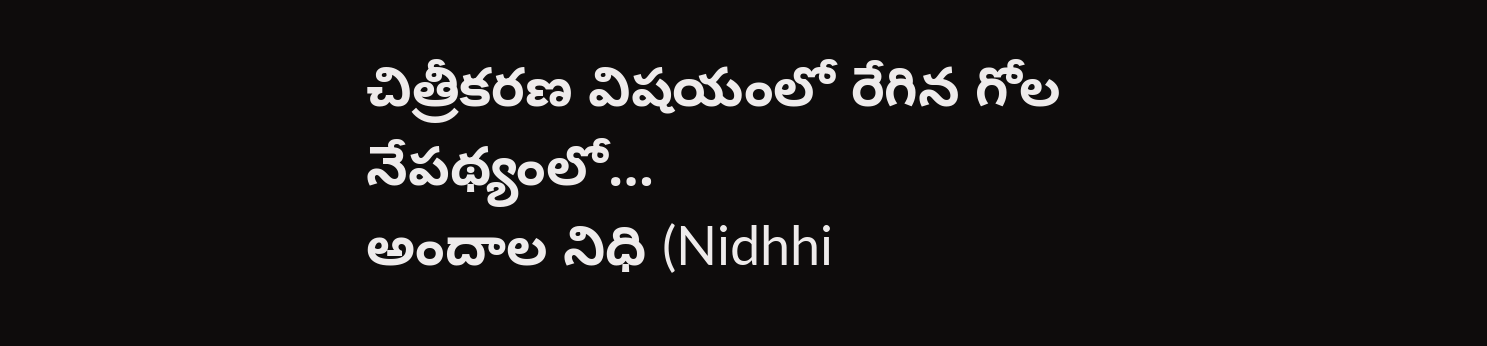చిత్రీకరణ విషయంలో రేగిన గోల నేపథ్యంలో…
అందాల నిధి (Nidhhi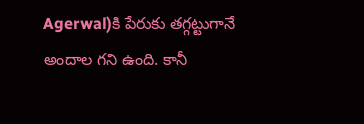Agerwal)కి పేరుకు తగ్గట్టుగానే అందాల గని ఉంది. కానీ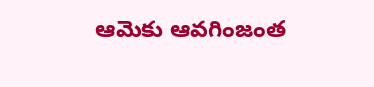ఆమెకు ఆవగింజంత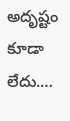అదృష్టం కూడా లేదు.…